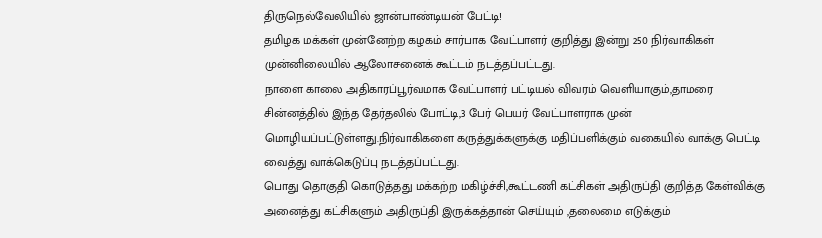திருநெல்வேலியில் ஜான்பாண்டியன் பேட்டி!
தமிழக மக்கள் முன்னேற்ற கழகம் சார்பாக வேட்பாளர் குறித்து இன்று 250 நிர்வாகிகள் முன்னிலையில் ஆலோசனைக் கூட்டம் நடத்தப்பட்டது.
நாளை காலை அதிகாரப்பூர்வமாக வேட்பாளர் பட்டியல் விவரம் வெளியாகும்,தாமரை சின்னத்தில் இந்த தேர்தலில் போட்டி,3 பேர் பெயர் வேட்பாளராக முன் மொழியப்பட்டுள்ளது.நிர்வாகிகளை கருத்துக்களுக்கு மதிப்பளிக்கும் வகையில் வாக்கு பெட்டி வைத்து வாக்கெடுப்பு நடத்தப்பட்டது.
பொது தொகுதி கொடுத்தது மக்கற்ற மகிழ்ச்சி,கூட்டணி கட்சிகள் அதிருப்தி குறித்த கேள்விக்கு அனைத்து கட்சிகளும் அதிருப்தி இருக்கத்தான் செய்யும் ,தலைமை எடுக்கும்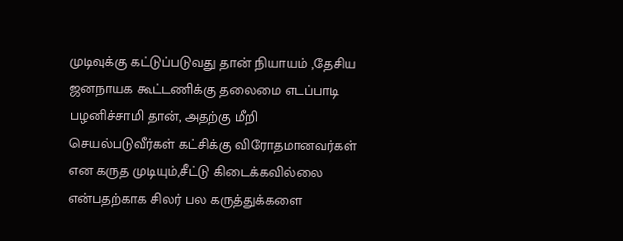முடிவுக்கு கட்டுப்படுவது தான் நியாயம் ,தேசிய ஜனநாயக கூட்டணிக்கு தலைமை எடப்பாடி பழனிச்சாமி தான், அதற்கு மீறி செயல்படுவீர்கள் கட்சிக்கு விரோதமானவர்கள் என கருத முடியும்,சீட்டு கிடைக்கவில்லை என்பதற்காக சிலர் பல கருத்துக்களை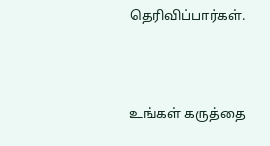தெரிவிப்பார்கள்.




உங்கள் கருத்தை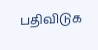பதிவிடுக